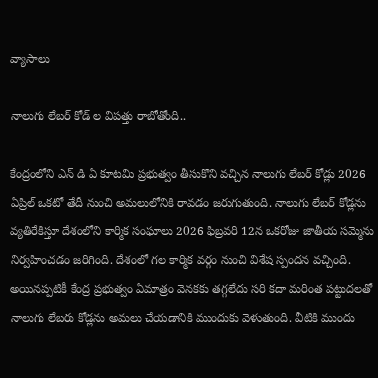వ్యాసాలు

నాలుగు లేబర్ కోడ్ ల విప‌త్తు రాబోతోంది..

కేంద్రంలోని ఎన్ డి ఏ కూటమి ప్రభుత్వం తీసుకొని వచ్చిన నాలుగు లేబర్ కోడ్లు 2026 ఏప్రిల్ ఒకటో తేదీ నుంచి అమలులోనికి రావడం జరుగుతుంది. నాలుగు లేబర్ కోడ్లను వ్యతిరేకిస్తూ దేశంలోని కార్మిక సంఘాలు 2026 ఫిబ్రవరి 12న ఒకరోజు జాతీయ సమ్మెను నిర్వహించడం జరిగింది. దేశంలో గల కార్మిక వర్గం నుంచి విశేష స్పందన వచ్చింది. అయినప్పటికీ కేంద్ర ప్రభుత్వం ఏమాత్రం వెనకకు తగ్గలేదు సరి కదా మరింత పట్టుదలతో నాలుగు లేబరు కోడ్లను అమలు చేయడానికి ముందుకు వెళుతుంది. వీటికి ముందు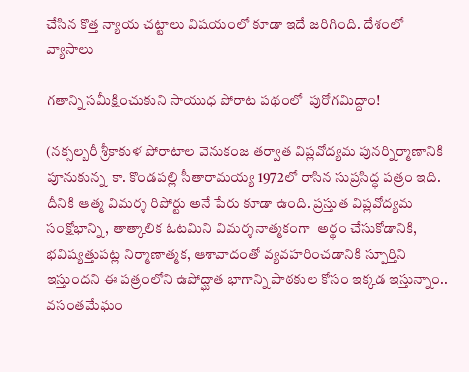చేసిన కొత్త న్యాయ చట్టాలు విషయంలో కూడా ఇదే జరిగింది. దేశంలో
వ్యాసాలు

గతాన్ని సమీక్షించుకుని సాయుధ పోరాట పథంలో  పురోగమిద్దాం!

(న‌క్సల్బ‌రీ శ్రీ‌కాకుళ పోరాటాల వెనుకంజ త‌ర్వాత విప్ల‌వోద్య‌మ పున‌ర్నిర్మాణానికి పూనుకున్న  కా. కొండ‌ప‌ల్లి సీతారామ‌య్య 1972లో రాసిన సుప్ర‌సిద్ధ ప‌త్రం ఇది. దీనికి ఆత్మ విమ‌ర్శ రిపోర్టు అనే పేరు కూడా ఉంది. ప్ర‌స్తుత విప్ల‌వోద్య‌మ సంక్షోభాన్ని, తాత్కాలిక ఓట‌మిని విమ‌ర్శ‌నాత్మ‌కంగా  అర్థం చేసుకోడానికి, భ‌విష్య‌త్తుప‌ట్ల నిర్మాణాత్మ‌క‌, ఆశావాదంతో వ్య‌వ‌హ‌రించ‌డానికి స్పూర్తిని ఇస్తుంద‌ని ఈ ప‌త్రంలోని ఉపోద్ఘాత భాగాన్ని పాఠ‌కుల కోసం ఇక్క‌డ ఇస్తున్నాం.. వ‌సంత‌మేఘం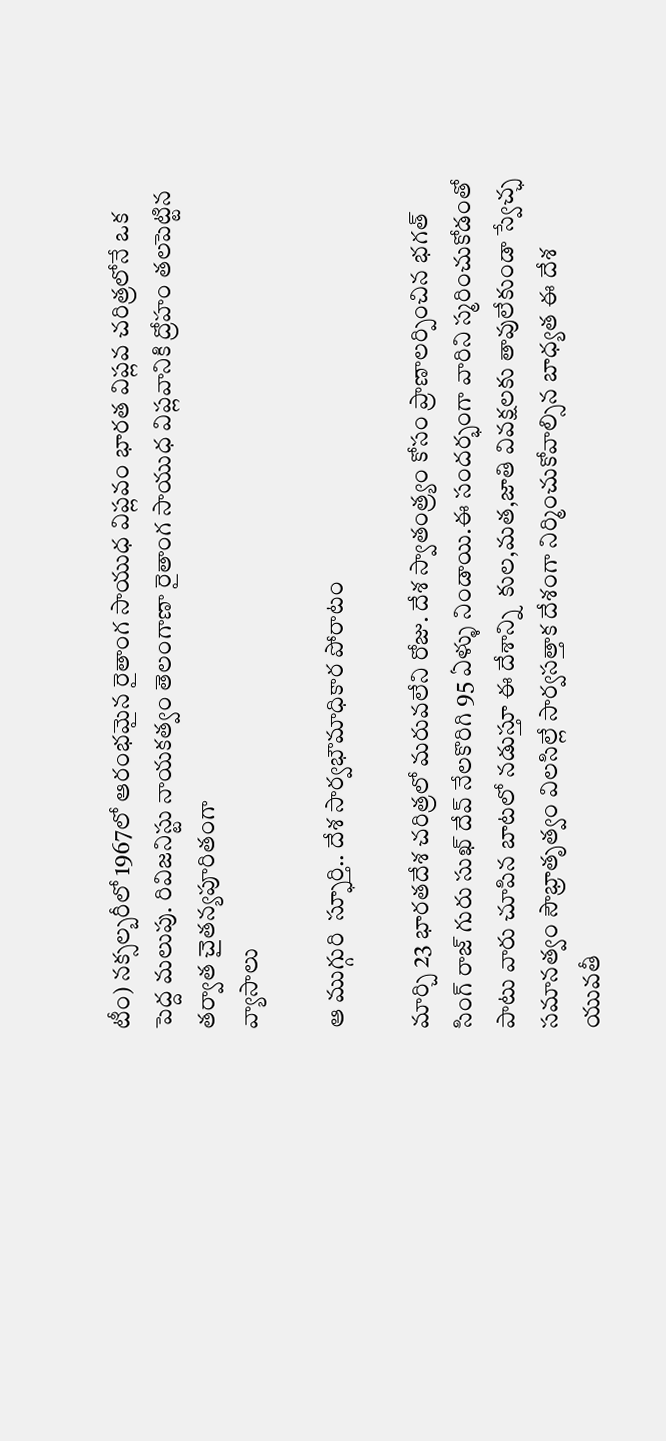టీం) నక్సల్బరీలో 1967లో ఆరంభమైన రైతాంగ సాయుధ విప్లవం భారత విప్లవ చరిత్రలోనే ఒక పెద్ద మలుపు. రివిజనిస్టు నాయకత్వం తెలంగాణా రైతాంగ సాయుధ విప్లవానికి ద్రోహం తలపెట్టిన తర్వాత చైతన్యపూరితంగా
వ్యాసాలు

ఆ ముగ్గురి  స్ఫూర్తి.. దేశ సార్వభౌమాధికార పోరాటం

మార్చి 23 భారతదేశ చరిత్రలో మరువలేని రోజు. దేశ స్వాతంత్ర్యం కోసం ప్రాణాలర్పించిన భగత్ సింగ్ రాజ్ గురు సుఖ్ దేవ్ నేలకొరిగి 95 ఏళ్ళు నిండాయి.ఈ సందర్భంగా వారిని స్మరించుకోడంతో పాటు వారు చూపిన బాటలో నడుస్తూ ఈ దేశాన్ని‌  కుల,మత,జాతి వివక్షలకు తావులేకుండా స్వేచ్ఛ సమానత్వం సౌభ్రాతృత్వం విలసిల్లే సార్వసత్తాక దేశంగా నిర్మించుకోవాల్సిన బాధ్య‌త‌ ఈ దేశ యువతీ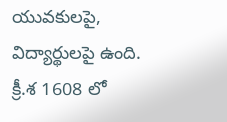యువకులపై, విద్యార్థులపై ఉంది. క్రీ.శ 1608 లో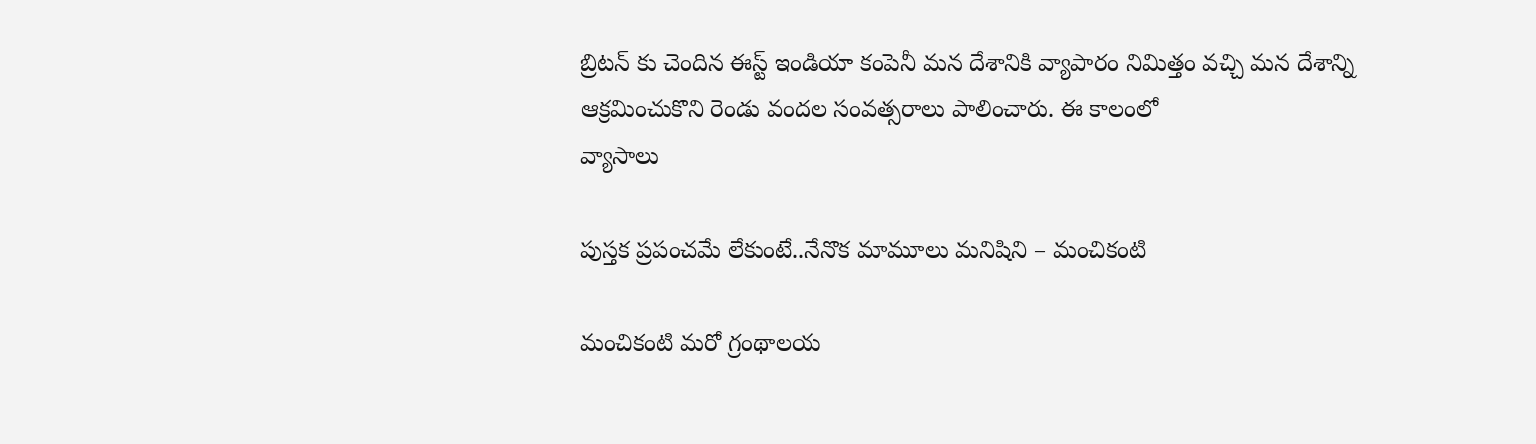బ్రిటన్ కు చెందిన ఈస్ట్ ఇండియా కంపెనీ మన దేశానికి వ్యాపారం నిమిత్తం వచ్చి మన దేశాన్ని ఆక్రమించుకొని రెండు వందల సంవత్సరాలు పాలించారు. ఈ కాలంలో
వ్యాసాలు

పుస్తక ప్రపంచమే లేకుంటే..నేనొక మామూలు మనిషిని – మంచికంటి

మంచికంటి మరో గ్రంథాలయ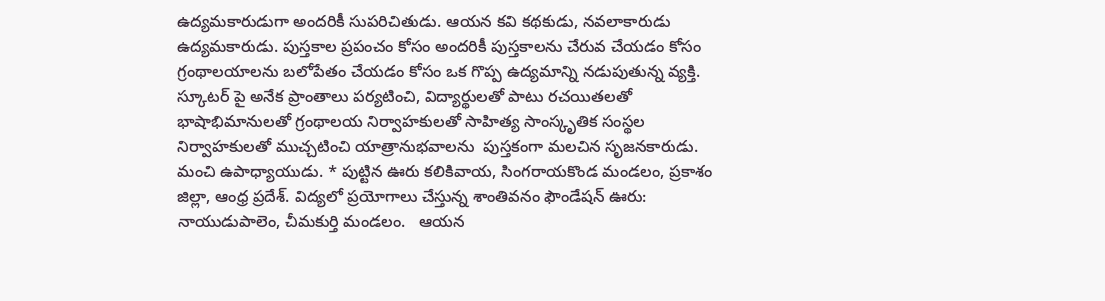ఉద్యమకారుడుగా అందరికీ సుపరిచితుడు. ఆయన కవి కథకుడు, నవలాకారుడు ఉద్యమకారుడు. పుస్తకాల ప్రపంచం కోసం అందరికీ పుస్తకాలను చేరువ చేయడం కోసం గ్రంథాలయాలను బలోపేతం చేయడం కోసం ఒక గొప్ప ఉద్యమాన్ని నడుపుతున్న వ్యక్తి. స్కూటర్ పై అనేక ప్రాంతాలు పర్యటించి, విద్యార్థులతో పాటు రచయితలతో భాషాభిమానులతో గ్రంథాలయ నిర్వాహకులతో సాహిత్య సాంస్కృతిక సంస్థల నిర్వాహకులతో ముచ్చటించి యాత్రానుభవాలను  పుస్తకంగా మలచిన సృజనకారుడు. మంచి ఉపాధ్యాయుడు. * పుట్టిన ఊరు కలికివాయ, సింగరాయకొండ మండలం, ప్రకాశం జిల్లా, ఆంధ్ర ప్రదేశ్. విద్యలో ప్రయోగాలు చేస్తున్న శాంతివనం ఫౌండేషన్ ఊరు: నాయుడుపాలెం, చీమకుర్తి మండలం.   ఆయన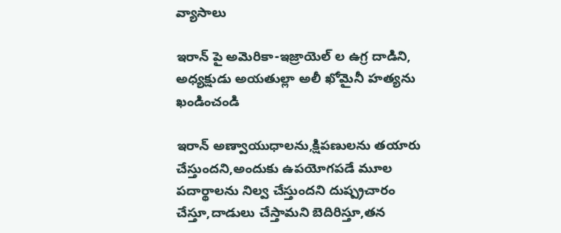వ్యాసాలు

ఇరాన్ పై అమెరికా-ఇజ్రాయెల్ ల ఉగ్ర దాడిని, అధ్యక్షుడు అయతుల్లా అలీ ఖోమైనీ హత్యను ఖండించండి

ఇరాన్ అణ్వాయుధాలను,క్షిపణులను తయారు చేస్తుందని,అందుకు ఉపయోగపడే మూల పదార్థాలను నిల్వ చేస్తుందని దుష్ప్రచారం చేస్తూ,దాడులు చేస్తామని బెదిరిస్తూ,తన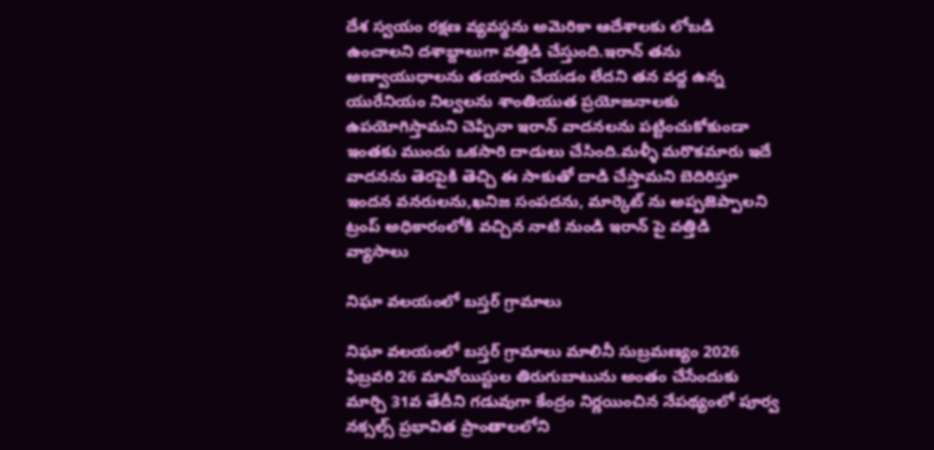దేశ స్వయం రక్షణ వ్యవస్థను అమెరికా ఆదేశాలకు లోబడి ఉంచాలని దశాబ్దాలుగా వత్తిడి చేస్తుంది.ఇరాన్ తను అణ్వాయుధాలను తయారు చేయడం లేదని తన వద్ద ఉన్న యురేనియం నిల్వలను శాంతియుత ప్రయోజనాలకు ఉపయోగిస్తామని చెప్పినా ఇరాన్ వాదనలను పట్టించుకోకుండా ఇంతకు ముందు ఒకసారి దాడులు చేసింది.మళ్ళీ మరొకమారు ఇదే వాదనను తెరపైకి తెచ్చి ఈ సాకుతో దాడి చేస్తామని బెదిరిస్తూ ఇందన వనరులను,ఖనిజ సంపదను, మార్కెట్ ను అప్పజెప్పాలని ట్రంప్ అధికారంలోకి వచ్చిన నాటి నుండి ఇరాన్ పై వత్తిడి
వ్యాసాలు

నిఘా వలయంలో బస్తర్ గ్రామాలు

నిఘా వలయంలో బస్తర్ గ్రామాలు మాలినీ సుబ్రమణ్యం 2026 ఫిబ్రవరి 26 మావోయిస్టుల తిరుగుబాటును అంతం చేసేందుకు మార్చి 31వ తేదీని గడువుగా కేంద్రం నిర్ణయించిన నేపథ్యంలో పూర్వ నక్సల్స్ ప్రభావిత ప్రాంతాలలోని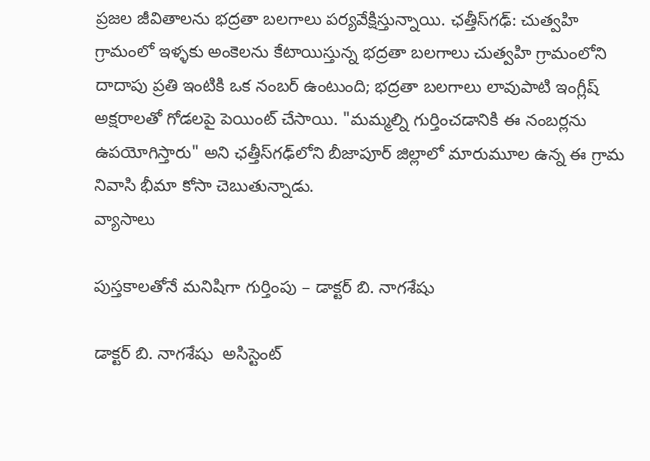ప్రజల జీవితాలను భద్రతా బలగాలు పర్యవేక్షిస్తున్నాయి. ఛత్తీస్‌గఢ్: చుత్వహి గ్రామంలో ఇళ్ళకు అంకెలను కేటాయిస్తున్న భద్రతా బలగాలు చుత్వహి గ్రామంలోని దాదాపు ప్రతి ఇంటికి ఒక నంబర్ ఉంటుంది; భద్రతా బలగాలు లావుపాటి ఇంగ్లీష్ అక్షరాలతో గోడలపై పెయింట్ చేసాయి. "మమ్మల్ని గుర్తించడానికి ఈ నంబర్లను ఉపయోగిస్తారు" అని ఛత్తీస్‌గఢ్‌లోని బీజాపూర్ జిల్లాలో మారుమూల ఉన్న ఈ గ్రామ నివాసి భీమా కోసా చెబుతున్నాడు.
వ్యాసాలు

పుస్త‌కాల‌తోనే మనిషిగా గుర్తింపు – డాక్టర్ బి. నాగశేషు

డాక్టర్ బి. నాగశేషు  అసిస్టెంట్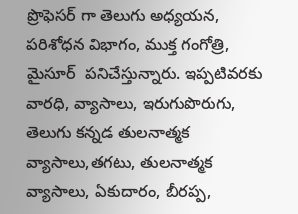ప్రొఫెసర్ గా తెలుగు అధ్యయన, పరిశోధన విభాగం, ముక్త గంగోత్రి, మైసూర్  పనిచేస్తున్నారు. ఇప్పటివరకు వారధి, వ్యాసాలు, ఇరుగుపొరుగు, తెలుగు కన్నడ తులనాత్మక వ్యాసాలు,తగటు, తులనాత్మక వ్యాసాలు, ఏకుదారం, బీరప్ప,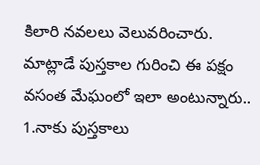కిలారి నవలలు వెలువరించారు. మాట్లాడే పుస్తకాల గురించి ఈ పక్షం వసంత మేఘంలో ఇలా అంటున్నారు.. 1.నాకు పుస్తకాలు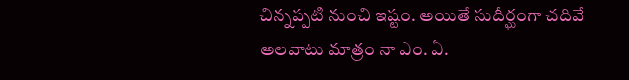చిన్నప్పటి నుంచి ఇష్టం. అయితే సుదీర్ఘంగా చదివే అలవాటు మాత్రం నా ఎం. ఏ.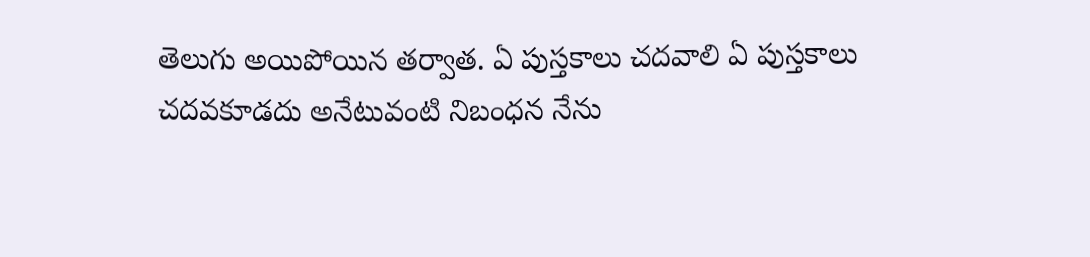తెలుగు అయిపోయిన తర్వాత. ఏ పుస్తకాలు చదవాలి ఏ పుస్తకాలు చదవకూడదు అనేటువంటి నిబంధన నేను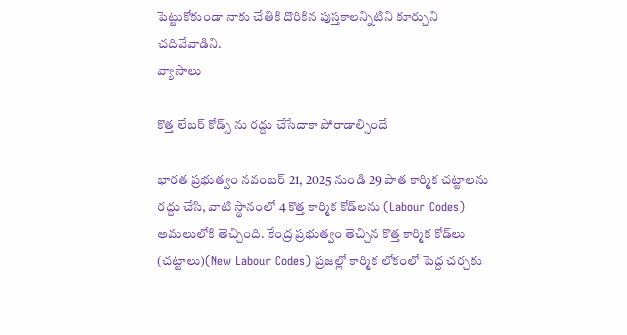పెట్టుకోకుండా నాకు చేతికి దొరికిన పుస్తకాలన్నిటిని కూర్చుని చదివేవాడిని.
వ్యాసాలు

కొత్త లేబర్ కోడ్స్ ను రద్దు చేసేదాకా పోరాడాల్సిందే

భారత ప్రభుత్వం నవంబర్ 21, 2025 నుండి 29 పాత కార్మిక చట్టాలను రద్దు చేసి, వాటి స్థానంలో 4 కొత్త కార్మిక కోడ్‌లను (Labour Codes) అమలులోకి తెచ్చింది. కేంద్ర ప్రభుత్వం తెచ్చిన కొత్త కార్మిక కోడ్‌లు (చట్టాలు)(New Labour Codes) ప్రజల్లో కార్మిక లోకంలో పెద్ద చర్చకు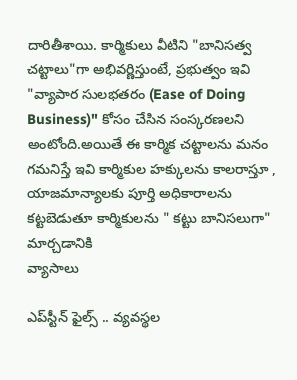దారితీశాయి. కార్మికులు వీటిని "బానిసత్వ చట్టాలు"గా అభివర్ణిస్తుంటే, ప్రభుత్వం ఇవి "వ్యాపార సులభతరం (Ease of Doing Business)" కోసం చేసిన సంస్కరణలని అంటోంది.అయితే ఈ కార్మిక చట్టాలను మనం గమనిస్తే ఇవి కార్మికుల హక్కులను కాలరాస్తూ , యాజమాన్యాలకు పూర్తి అధికారాలను కట్టబెడుతూ కార్మికులను " కట్టు బానిసలుగా" మార్చడానికి
వ్యాసాలు

ఎప్‌స్టీన్ ఫైల్స్ .. వ్యవస్థల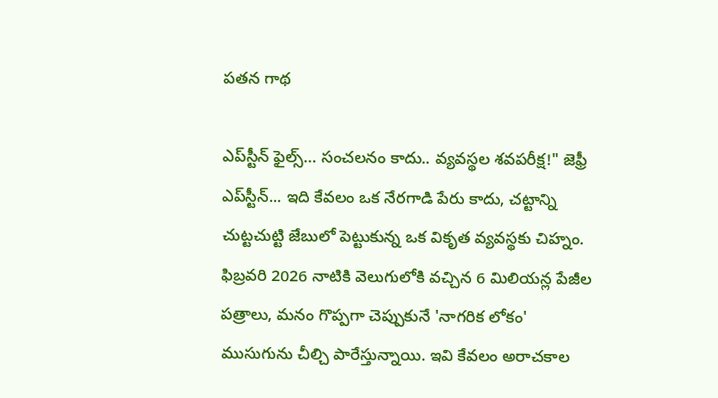పతన గాథ

ఎప్‌స్టీన్‌ ఫైల్స్… సంచలనం కాదు.. వ్యవస్థల శవపరీక్ష!" జెఫ్రీ ఎప్‌స్టీన్‌... ఇది కేవలం ఒక నేరగాడి పేరు కాదు, చట్టాన్ని చుట్టచుట్టి జేబులో పెట్టుకున్న ఒక వికృత వ్యవస్థకు చిహ్నం. ఫిబ్రవరి 2026 నాటికి వెలుగులోకి వచ్చిన 6 మిలియన్ల పేజీల పత్రాలు, మనం గొప్పగా చెప్పుకునే 'నాగరిక లోకం' ముసుగును చీల్చి పారేస్తున్నాయి. ఇవి కేవలం అరాచకాల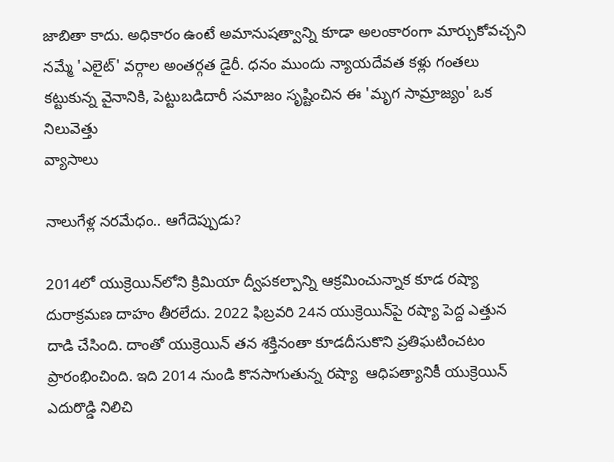జాబితా కాదు. అధికారం ఉంటే అమానుషత్వాన్ని కూడా అలంకారంగా మార్చుకోవచ్చని నమ్మే 'ఎలైట్' వర్గాల అంతర్గత డైరీ. ధనం ముందు న్యాయదేవత కళ్లు గంతలు కట్టుకున్న వైనానికి, పెట్టుబడిదారీ సమాజం సృష్టించిన ఈ 'మృగ సామ్రాజ్యం' ఒక నిలువెత్తు
వ్యాసాలు

నాలుగేళ్ల నరమేధం.. ఆగేదెప్పుడు?

2014లో యుక్రెయిన్‌లోని క్రిమియా ద్వీపకల్పాన్ని ఆక్రమించున్నాక కూడ రష్యా దురాక్రమణ దాహం తీరలేదు. 2022 ఫిబ్రవరి 24న యుక్రెయిన్‌పై రష్యా పెద్ద ఎత్తున దాడి చేసింది. దాంతో యుక్రెయిన్ త‌న శ‌క్తినంతా కూడ‌దీసుకొని ప్ర‌తిఘ‌టించ‌టం ప్రారంభించింది. ఇది 2014 నుండి కొనసాగుతున్న రష్యా  ఆధిప‌త్యానికీ యుక్రెయిన్ ఎదురొడ్డి నిలిచి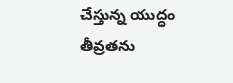చేస్తున్న‌ యుద్ధం  తీవ్రతను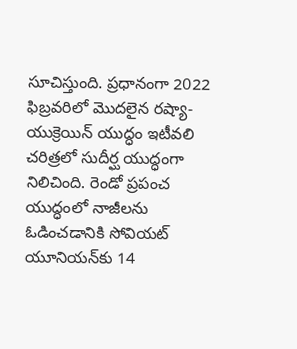సూచిస్తుంది. ప్ర‌ధానంగా 2022 ఫిబ్రవరిలో మొదలైన రష్యా-యుక్రెయిన్ యుద్ధం ఇటీవ‌లి చరిత్రలో సుదీర్ఘ యుద్ధంగా నిలిచింది. రెండో ప్రపంచ యుద్ధంలో నాజీలను ఓడించడానికి సోవియట్ యూనియన్‌కు 14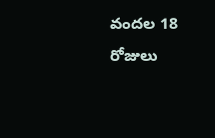వందల 18 రోజులు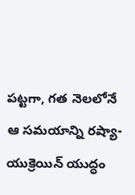పట్టగా, గత నెలలోనే ఆ సమయాన్ని రష్యా-యుక్రెయిన్ యుద్ధం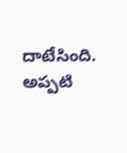దాటేసింది. అప్పటి